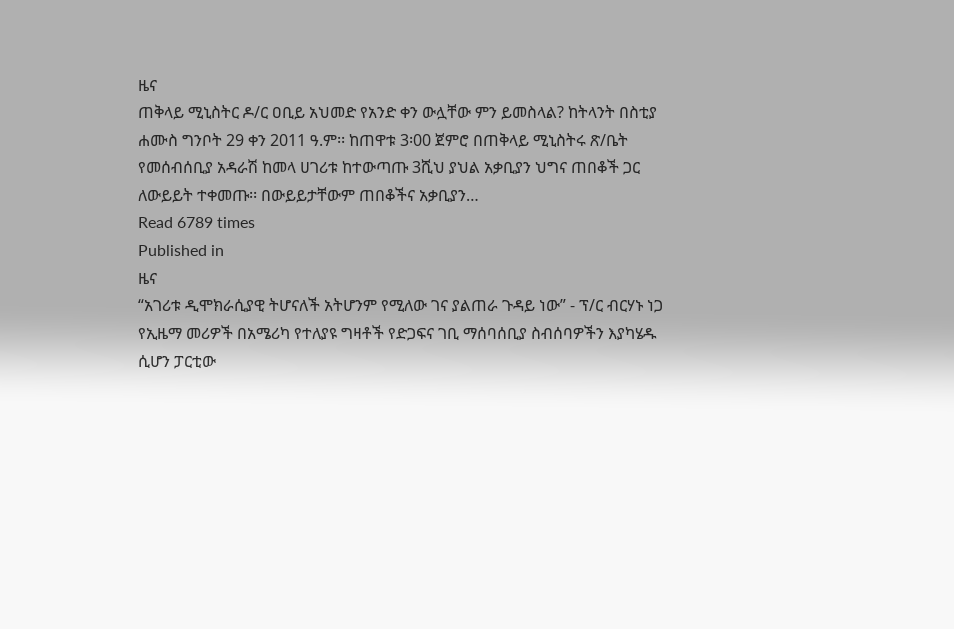ዜና
ጠቅላይ ሚኒስትር ዶ/ር ዐቢይ አህመድ የአንድ ቀን ውሏቸው ምን ይመስላል? ከትላንት በስቲያ ሐሙስ ግንቦት 29 ቀን 2011 ዓ.ም፡፡ ከጠዋቱ 3፡00 ጀምሮ በጠቅላይ ሚኒስትሩ ጽ/ቤት የመሰብሰቢያ አዳራሽ ከመላ ሀገሪቱ ከተውጣጡ 3ሺህ ያህል አቃቢያን ህግና ጠበቆች ጋር ለውይይት ተቀመጡ፡፡ በውይይታቸውም ጠበቆችና አቃቢያን…
Read 6789 times
Published in
ዜና
“አገሪቱ ዲሞክራሲያዊ ትሆናለች አትሆንም የሚለው ገና ያልጠራ ጉዳይ ነው” - ፕ/ር ብርሃኑ ነጋ የኢዜማ መሪዎች በአሜሪካ የተለያዩ ግዛቶች የድጋፍና ገቢ ማሰባሰቢያ ስብሰባዎችን እያካሄዱ ሲሆን ፓርቲው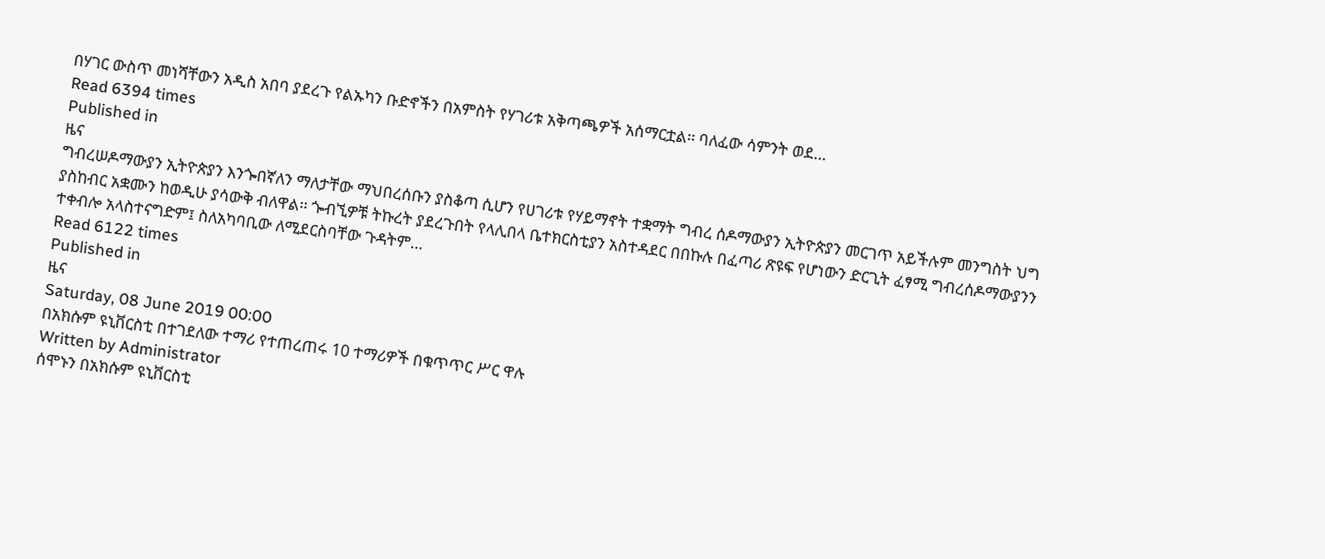በሃገር ውስጥ መነሻቸውን አዲስ አበባ ያደረጉ የልኡካን ቡድኖችን በአምስት የሃገሪቱ አቅጣጫዎች አሰማርቷል፡፡ ባለፈው ሳምንት ወደ…
Read 6394 times
Published in
ዜና
ግብረሠዶማውያን ኢትዮጵያን እንጐበኛለን ማለታቸው ማህበረሰቡን ያስቆጣ ሲሆን የሀገሪቱ የሃይማኖት ተቋማት ግብረ ሰዶማውያን ኢትዮጵያን መርገጥ አይችሉም መንግስት ህግ ያስከብር አቋሙን ከወዲሁ ያሳውቅ ብለዋል፡፡ ጐብኚዎቹ ትኩረት ያደረጉበት የላሊበላ ቤተክርስቲያን አስተዳደር በበኩሉ በፈጣሪ ጽዩፍ የሆነውን ድርጊት ፈፃሚ ግብረሰዶማውያንን ተቀብሎ አላስተናግድም፤ ስለአካባቢው ለሚደርስባቸው ጉዳትም…
Read 6122 times
Published in
ዜና
Saturday, 08 June 2019 00:00
በአክሱም ዩኒቨርስቲ በተገደለው ተማሪ የተጠረጠሩ 10 ተማሪዎች በቁጥጥር ሥር ዋሉ
Written by Administrator
ሰሞኑን በአክሱም ዩኒቨርስቲ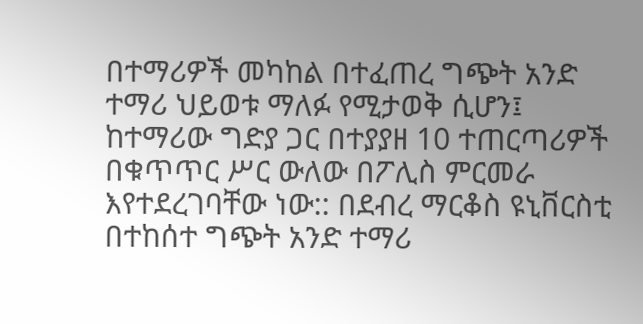በተማሪዎች መካከል በተፈጠረ ግጭት አንድ ተማሪ ህይወቱ ማለፉ የሚታወቅ ሲሆን፤ ከተማሪው ግድያ ጋር በተያያዘ 10 ተጠርጣሪዎች በቁጥጥር ሥር ውለው በፖሊስ ምርመራ እየተደረገባቸው ነው:: በደብረ ማርቆስ ዩኒቨርስቲ በተከሰተ ግጭት አንድ ተማሪ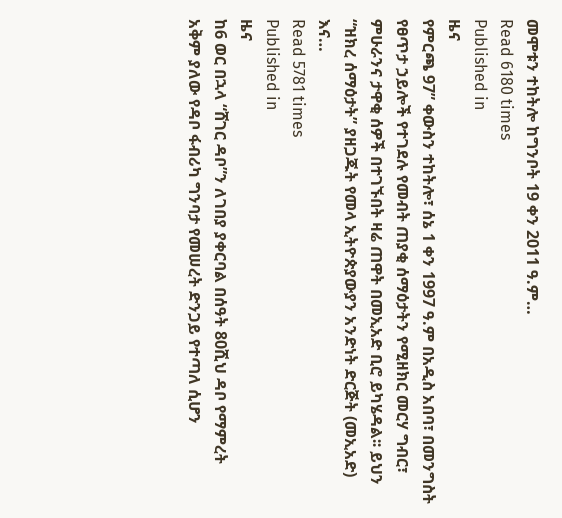መሞቱን ተከትሎ ከግንቦት 19 ቀን 2011 ዓ.ም…
Read 6180 times
Published in
ዜና
የምርጫ 97” ቀውስን ተከትሎ፣ ሰኔ 1 ቀን 1997 ዓ.ም በአዲስ አበባ፣ በመንግስት የፀጥታ ኃይሎች የተገደሉ የመብት ጠያቂ ሰማዕታትን የሚዘክር መርሃ ግብር፣ ምሁራንና ታዋቂ ሰዎች በተገኙበት ዛሬ ጠዋት በመኢአድ ቢሮ ይካሄዳል፡፡ ይህን “ዝክረ ሰማዕታት” ያዘጋጁት የመላ ኢትዮጵያውያን አንድነት ድርጅት (መኢአድ) እና…
Read 5781 times
Published in
ዜና
ከ6 ወር በኋላ “ሸገር ዳቦ”ን ለገበያ ያቀርባል በሰዓት 80ሺህ ዳቦ የማምረት አቅም ያለው የዳቦ ፋብሪካ ግንባታ የመሠረት ድንጋይ የተጣለ ሲሆን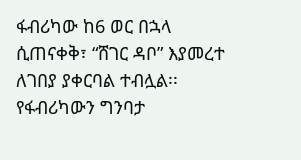ፋብሪካው ከ6 ወር በኋላ ሲጠናቀቅ፣ “ሸገር ዳቦ” እያመረተ ለገበያ ያቀርባል ተብሏል፡፡ የፋብሪካውን ግንባታ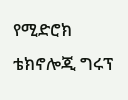የሚድሮክ ቴክኖሎጂ ግሩፕ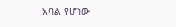አባል የሆነው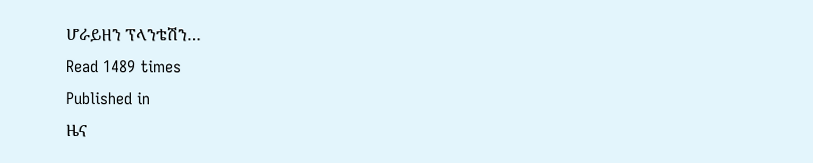ሆራይዘን ፕላንቴሽን…
Read 1489 times
Published in
ዜና